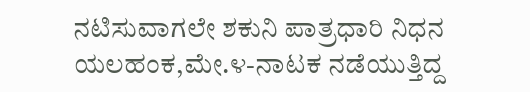ನಟಿಸುವಾಗಲೇ ಶಕುನಿ ಪಾತ್ರಧಾರಿ ನಿಧನ
ಯಲಹಂಕ,ಮೇ.೪-ನಾಟಕ ನಡೆಯುತ್ತಿದ್ದ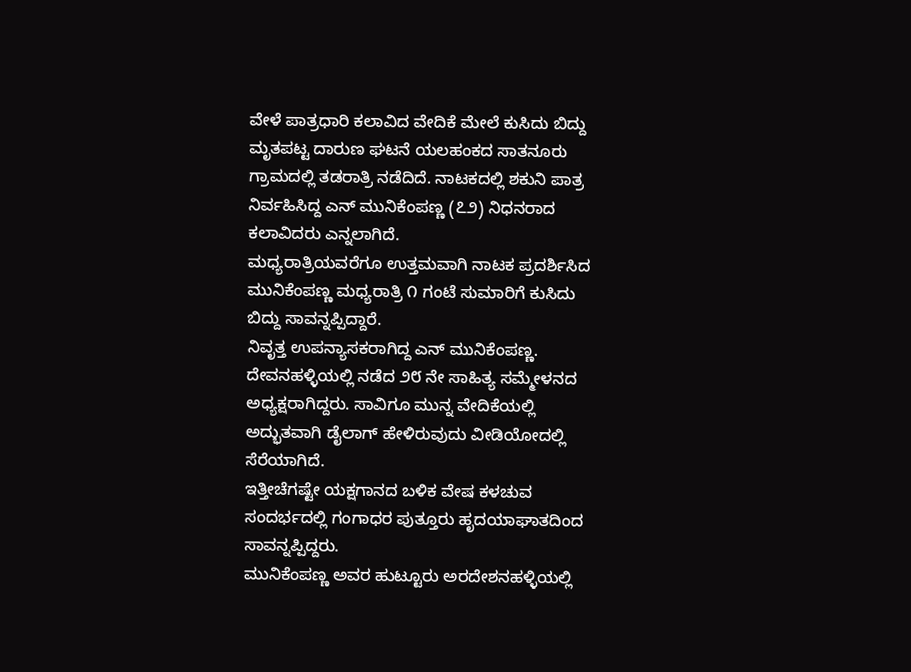ವೇಳೆ ಪಾತ್ರಧಾರಿ ಕಲಾವಿದ ವೇದಿಕೆ ಮೇಲೆ ಕುಸಿದು ಬಿದ್ದು ಮೃತಪಟ್ಟ ದಾರುಣ ಘಟನೆ ಯಲಹಂಕದ ಸಾತನೂರು ಗ್ರಾಮದಲ್ಲಿ ತಡರಾತ್ರಿ ನಡೆದಿದೆ. ನಾಟಕದಲ್ಲಿ ಶಕುನಿ ಪಾತ್ರ ನಿರ್ವಹಿಸಿದ್ದ ಎನ್ ಮುನಿಕೆಂಪಣ್ಣ (೭೨) ನಿಧನರಾದ ಕಲಾವಿದರು ಎನ್ನಲಾಗಿದೆ.
ಮಧ್ಯರಾತ್ರಿಯವರೆಗೂ ಉತ್ತಮವಾಗಿ ನಾಟಕ ಪ್ರದರ್ಶಿಸಿದ ಮುನಿಕೆಂಪಣ್ಣ ಮಧ್ಯರಾತ್ರಿ ೧ ಗಂಟೆ ಸುಮಾರಿಗೆ ಕುಸಿದು ಬಿದ್ದು ಸಾವನ್ನಪ್ಪಿದ್ದಾರೆ.
ನಿವೃತ್ತ ಉಪನ್ಯಾಸಕರಾಗಿದ್ದ ಎನ್ ಮುನಿಕೆಂಪಣ್ಣ. ದೇವನಹಳ್ಳಿಯಲ್ಲಿ ನಡೆದ ೨೮ ನೇ ಸಾಹಿತ್ಯ ಸಮ್ಮೇಳನದ ಅಧ್ಯಕ್ಷರಾಗಿದ್ದರು. ಸಾವಿಗೂ ಮುನ್ನ ವೇದಿಕೆಯಲ್ಲಿ ಅದ್ಭುತವಾಗಿ ಡೈಲಾಗ್ ಹೇಳಿರುವುದು ವೀಡಿಯೋದಲ್ಲಿ ಸೆರೆಯಾಗಿದೆ.
ಇತ್ತೀಚೆಗಷ್ಟೇ ಯಕ್ಷಗಾನದ ಬಳಿಕ ವೇಷ ಕಳಚುವ ಸಂದರ್ಭದಲ್ಲಿ ಗಂಗಾಧರ ಪುತ್ತೂರು ಹೃದಯಾಘಾತದಿಂದ ಸಾವನ್ನಪ್ಪಿದ್ದರು.
ಮುನಿಕೆಂಪಣ್ಣ ಅವರ ಹುಟ್ಟೂರು ಅರದೇಶನಹಳ್ಳಿಯಲ್ಲಿ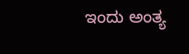ಇಂದು ಅಂತ್ಯ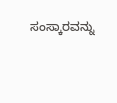ಸಂಸ್ಕಾರವನ್ನು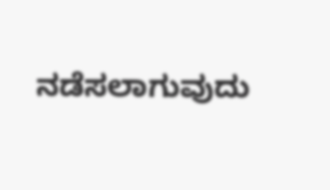ನಡೆಸಲಾಗುವುದು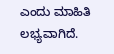ಎಂದು ಮಾಹಿತಿ ಲಭ್ಯವಾಗಿದೆ.